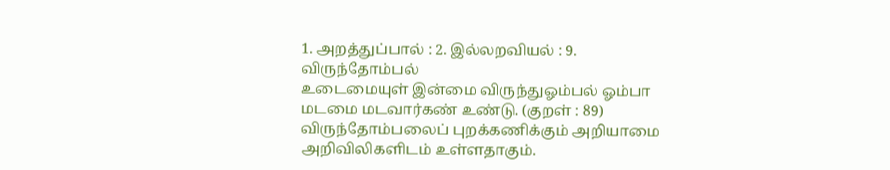1. அறத்துப்பால் : 2. இல்லறவியல் : 9. விருந்தோம்பல்
உடைமையுள் இன்மை விருந்துஓம்பல் ஓம்பா
மடமை மடவார்கண் உண்டு. (குறள் : 89)
விருந்தோம்பலைப் புறக்கணிக்கும் அறியாமை அறிவிலிகளிடம் உள்ளதாகும்.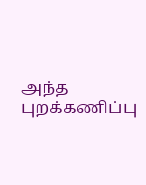அந்த புறக்கணிப்பு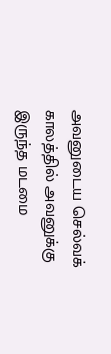அவனுடைய செல்வக் காலத்தில் அவனுக்கு இருந்த மடமை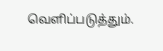வெளிப்படுத்தும்.